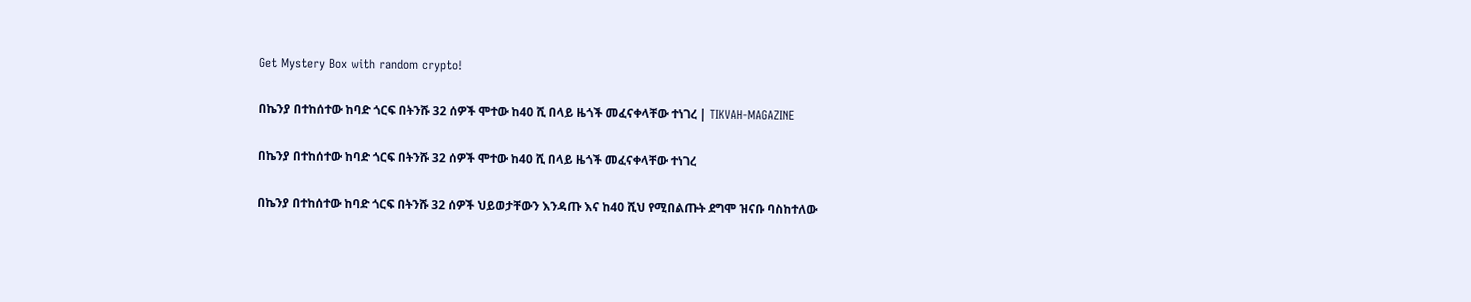Get Mystery Box with random crypto!

በኬንያ በተከሰተው ከባድ ጎርፍ በትንሹ 32 ሰዎች ሞተው ከ40 ሺ በላይ ዜጎች መፈናቀላቸው ተነገረ | TIKVAH-MAGAZINE

በኬንያ በተከሰተው ከባድ ጎርፍ በትንሹ 32 ሰዎች ሞተው ከ40 ሺ በላይ ዜጎች መፈናቀላቸው ተነገረ

በኬንያ በተከሰተው ከባድ ጎርፍ በትንሹ 32 ሰዎች ህይወታቸውን እንዳጡ እና ከ40 ሺህ የሚበልጡት ደግሞ ዝናቡ ባስከተለው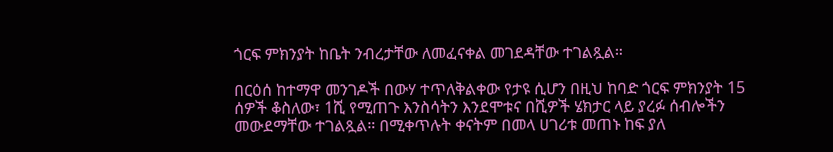ጎርፍ ምክንያት ከቤት ንብረታቸው ለመፈናቀል መገደዳቸው ተገልጿል።

በርዕሰ ከተማዋ መንገዶች በውሃ ተጥለቅልቀው የታዩ ሲሆን በዚህ ከባድ ጎርፍ ምክንያት 15 ሰዎች ቆስለው፣ 1ሺ የሚጠጉ እንስሳትን እንደሞቱና በሺዎች ሄክታር ላይ ያረፉ ሰብሎችን መውደማቸው ተገልጿል። በሚቀጥሉት ቀናትም በመላ ሀገሪቱ መጠኑ ከፍ ያለ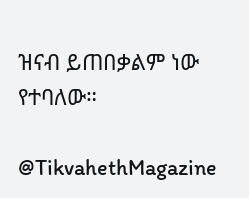ዝናብ ይጠበቃልም ነው የተባለው።

@TikvahethMagazine